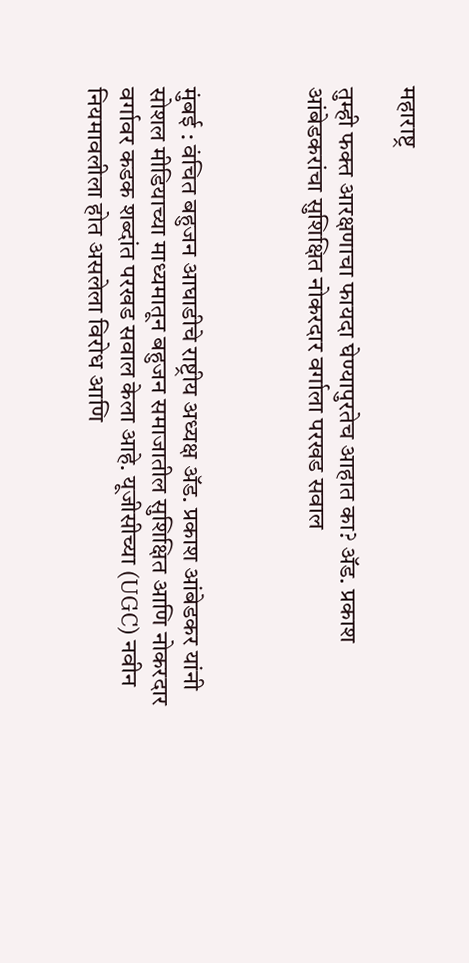महाराष्ट्र

तुम्ही फक्त आरक्षणाचा फायदा घेण्यापुरतेच आहात का? ॲड. प्रकाश आंबेडकरांचा सुशिक्षित नोकरदार वर्गाला परखड सवाल



मुंबई : वंचित बहुजन आघाडीचे राष्ट्रीय अध्यक्ष ॲड. प्रकाश आंबेडकर यांनी सोशल मीडियाच्या माध्यमातून बहुजन समाजातील सुशिक्षित आणि नोकरदार वर्गावर कडक शब्दांत परखड सवाल केला आहे. यूजीसीच्या (UGC) नवीन नियमावलीला होत असलेला विरोध आणि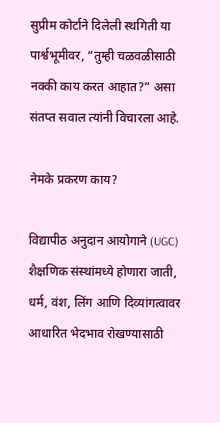सुप्रीम कोर्टाने दिलेली स्थगिती या पार्श्वभूमीवर, “तुम्ही चळवळीसाठी नक्की काय करत आहात?” असा संतप्त सवाल त्यांनी विचारला आहे.

नेमके प्रकरण काय?

विद्यापीठ अनुदान आयोगाने (UGC) शैक्षणिक संस्थांमध्ये होणारा जाती, धर्म, वंश, लिंग आणि दिव्यांगत्वावर आधारित भेदभाव रोखण्यासाठी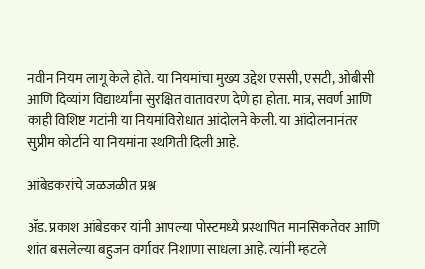नवीन नियम लागू केले होते. या नियमांचा मुख्य उद्देश एससी, एसटी, ओबीसी आणि दिव्यांग विद्यार्थ्यांना सुरक्षित वातावरण देणे हा होता. मात्र, सवर्ण आणि काही विशिष्ट गटांनी या नियमांविरोधात आंदोलने केली. या आंदोलनानंतर सुप्रीम कोर्टाने या नियमांना स्थगिती दिली आहे.

आंबेडकरांचे जळजळीत प्रश्न

ॲड. प्रकाश आंबेडकर यांनी आपल्या पोस्टमध्ये प्रस्थापित मानसिकतेवर आणि शांत बसलेल्या बहुजन वर्गावर निशाणा साधला आहे. त्यांनी म्हटले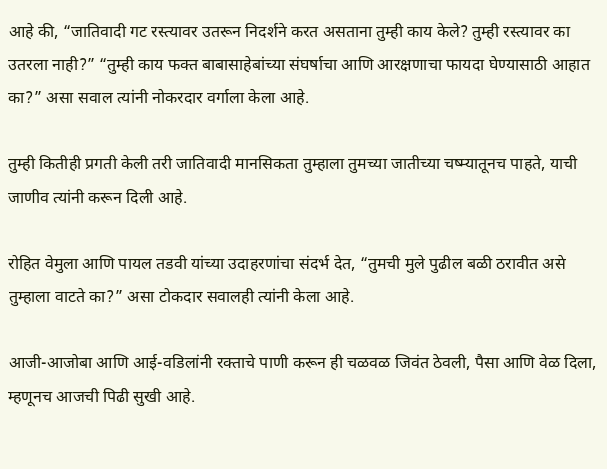आहे की, “जातिवादी गट रस्त्यावर उतरून निदर्शने करत असताना तुम्ही काय केले? तुम्ही रस्त्यावर का उतरला नाही?” “तुम्ही काय फक्त बाबासाहेबांच्या संघर्षाचा आणि आरक्षणाचा फायदा घेण्यासाठी आहात का?” असा सवाल त्यांनी नोकरदार वर्गाला केला आहे.

तुम्ही कितीही प्रगती केली तरी जातिवादी मानसिकता तुम्हाला तुमच्या जातीच्या चष्म्यातूनच पाहते, याची जाणीव त्यांनी करून दिली आहे.

रोहित वेमुला आणि पायल तडवी यांच्या उदाहरणांचा संदर्भ देत, “तुमची मुले पुढील बळी ठरावीत असे तुम्हाला वाटते का?” असा टोकदार सवालही त्यांनी केला आहे.

आजी-आजोबा आणि आई-वडिलांनी रक्ताचे पाणी करून ही चळवळ जिवंत ठेवली, पैसा आणि वेळ दिला, म्हणूनच आजची पिढी सुखी आहे.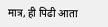मात्र, ही पिढी आता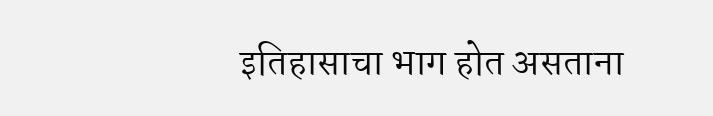इतिहासाचा भाग होत असताना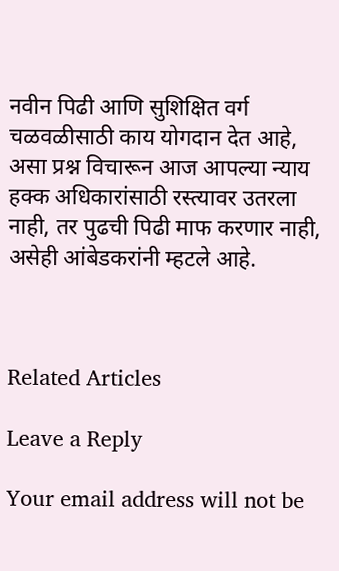नवीन पिढी आणि सुशिक्षित वर्ग चळवळीसाठी काय योगदान देत आहे, असा प्रश्न विचारून आज आपल्या न्याय हक्क अधिकारांसाठी रस्त्यावर उतरला नाही, तर पुढची पिढी माफ करणार नाही, असेही आंबेडकरांनी म्हटले आहे.



Related Articles

Leave a Reply

Your email address will not be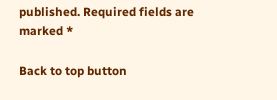published. Required fields are marked *

Back to top button